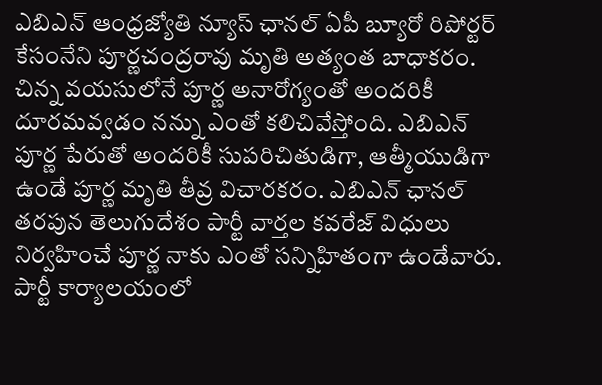ఎబిఎన్ ఆంధ్రజ్యోతి న్యూస్ ఛానల్ ఏపీ బ్యూరో రిపోర్టర్ కేసంనేని పూర్ణచంద్రరావు మృతి అత్యంత బాధాకరం. చిన్న వయసులోనే పూర్ణ అనారోగ్యంతో అందరికీ దూరమవ్వడం నన్ను ఎంతో కలిచివేస్తోంది. ఎబిఎన్ పూర్ణ పేరుతో అందరికీ సుపరిచితుడిగా, ఆత్మీయుడిగా ఉండే పూర్ణ మృతి తీవ్ర విచారకరం. ఎబిఎన్ ఛానల్ తరపున తెలుగుదేశం పార్టీ వార్తల కవరేజ్ విధులు నిర్వహించే పూర్ణ నాకు ఎంతో సన్నిహితంగా ఉండేవారు. పార్టీ కార్యాలయంలో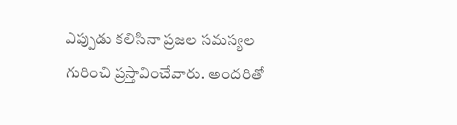ఎప్పుడు కలిసినా ప్రజల సమస్యల గురించి ప్రస్తావించేవారు. అందరితో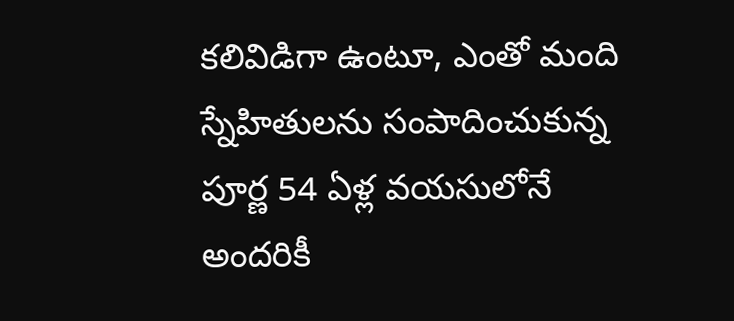కలివిడిగా ఉంటూ, ఎంతో మంది స్నేహితులను సంపాదించుకున్న పూర్ణ 54 ఏళ్ల వయసులోనే అందరికీ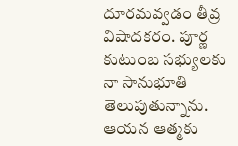దూరమవ్వడం తీవ్ర విషాదకరం. పూర్ణ కుటుంబ సభ్యులకు నా సానుభూతి తెలుపుతున్నాను. ఆయన ఆత్మకు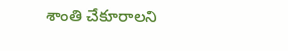శాంతి చేకూరాలని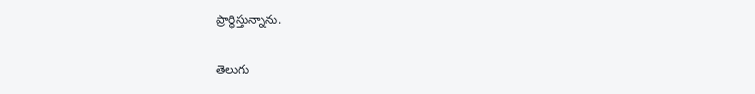ప్రార్ధిస్తున్నాను.

తెలుగు